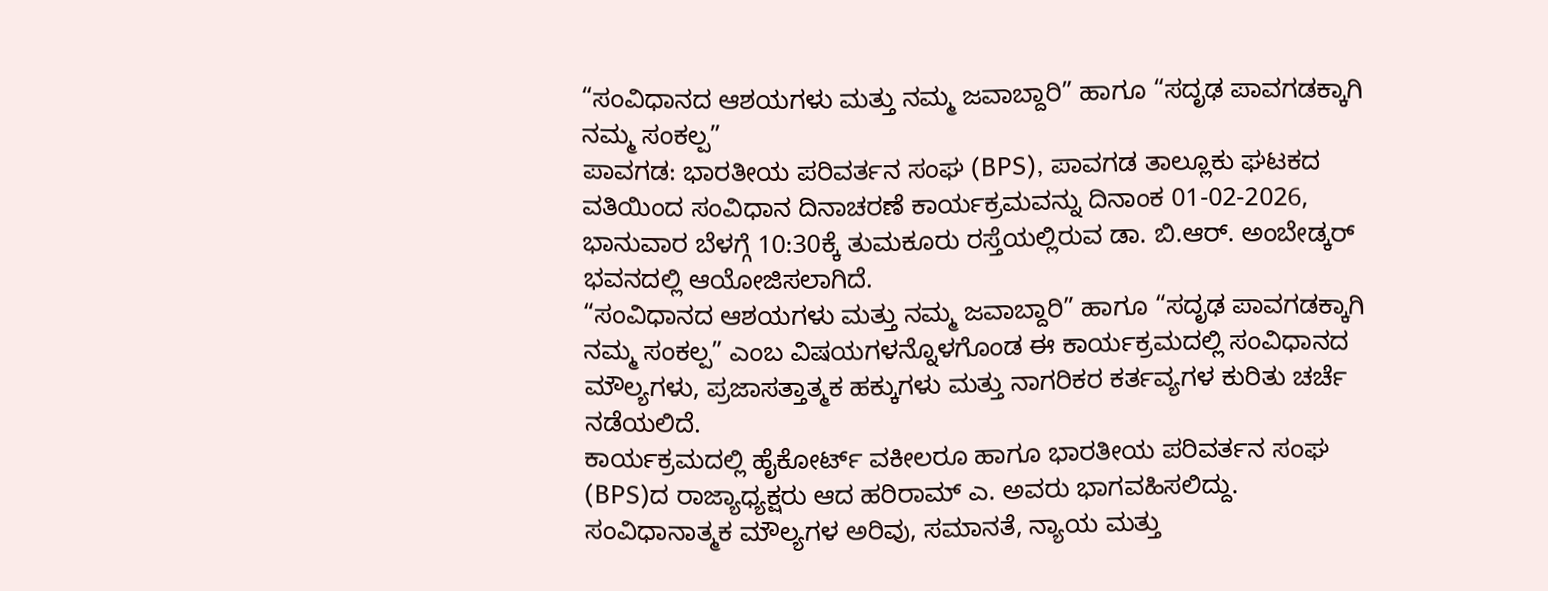“ಸಂವಿಧಾನದ ಆಶಯಗಳು ಮತ್ತು ನಮ್ಮ ಜವಾಬ್ದಾರಿ” ಹಾಗೂ “ಸದೃಢ ಪಾವಗಡಕ್ಕಾಗಿ ನಮ್ಮ ಸಂಕಲ್ಪ”
ಪಾವಗಡ: ಭಾರತೀಯ ಪರಿವರ್ತನ ಸಂಘ (BPS), ಪಾವಗಡ ತಾಲ್ಲೂಕು ಘಟಕದ ವತಿಯಿಂದ ಸಂವಿಧಾನ ದಿನಾಚರಣೆ ಕಾರ್ಯಕ್ರಮವನ್ನು ದಿನಾಂಕ 01-02-2026, ಭಾನುವಾರ ಬೆಳಗ್ಗೆ 10:30ಕ್ಕೆ ತುಮಕೂರು ರಸ್ತೆಯಲ್ಲಿರುವ ಡಾ. ಬಿ.ಆರ್. ಅಂಬೇಡ್ಕರ್ ಭವನದಲ್ಲಿ ಆಯೋಜಿಸಲಾಗಿದೆ.
“ಸಂವಿಧಾನದ ಆಶಯಗಳು ಮತ್ತು ನಮ್ಮ ಜವಾಬ್ದಾರಿ” ಹಾಗೂ “ಸದೃಢ ಪಾವಗಡಕ್ಕಾಗಿ ನಮ್ಮ ಸಂಕಲ್ಪ” ಎಂಬ ವಿಷಯಗಳನ್ನೊಳಗೊಂಡ ಈ ಕಾರ್ಯಕ್ರಮದಲ್ಲಿ ಸಂವಿಧಾನದ ಮೌಲ್ಯಗಳು, ಪ್ರಜಾಸತ್ತಾತ್ಮಕ ಹಕ್ಕುಗಳು ಮತ್ತು ನಾಗರಿಕರ ಕರ್ತವ್ಯಗಳ ಕುರಿತು ಚರ್ಚೆ ನಡೆಯಲಿದೆ.
ಕಾರ್ಯಕ್ರಮದಲ್ಲಿ ಹೈಕೋರ್ಟ್ ವಕೀಲರೂ ಹಾಗೂ ಭಾರತೀಯ ಪರಿವರ್ತನ ಸಂಘ (BPS)ದ ರಾಜ್ಯಾಧ್ಯಕ್ಷರು ಆದ ಹರಿರಾಮ್ ಎ. ಅವರು ಭಾಗವಹಿಸಲಿದ್ದು. ಸಂವಿಧಾನಾತ್ಮಕ ಮೌಲ್ಯಗಳ ಅರಿವು, ಸಮಾನತೆ, ನ್ಯಾಯ ಮತ್ತು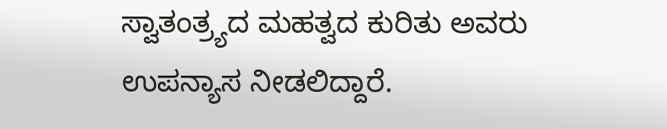ಸ್ವಾತಂತ್ರ್ಯದ ಮಹತ್ವದ ಕುರಿತು ಅವರು ಉಪನ್ಯಾಸ ನೀಡಲಿದ್ದಾರೆ.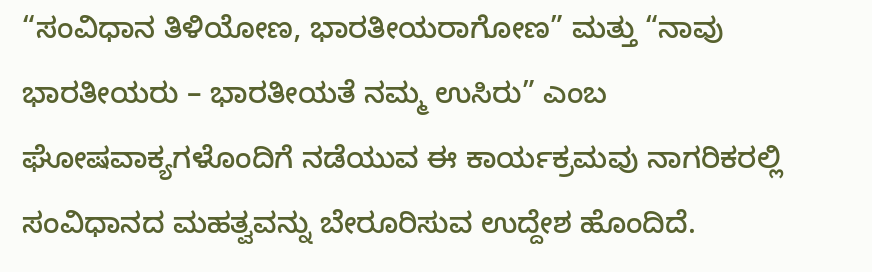“ಸಂವಿಧಾನ ತಿಳಿಯೋಣ, ಭಾರತೀಯರಾಗೋಣ” ಮತ್ತು “ನಾವು ಭಾರತೀಯರು – ಭಾರತೀಯತೆ ನಮ್ಮ ಉಸಿರು” ಎಂಬ ಘೋಷವಾಕ್ಯಗಳೊಂದಿಗೆ ನಡೆಯುವ ಈ ಕಾರ್ಯಕ್ರಮವು ನಾಗರಿಕರಲ್ಲಿ ಸಂವಿಧಾನದ ಮಹತ್ವವನ್ನು ಬೇರೂರಿಸುವ ಉದ್ದೇಶ ಹೊಂದಿದೆ.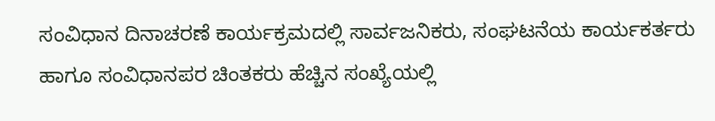ಸಂವಿಧಾನ ದಿನಾಚರಣೆ ಕಾರ್ಯಕ್ರಮದಲ್ಲಿ ಸಾರ್ವಜನಿಕರು, ಸಂಘಟನೆಯ ಕಾರ್ಯಕರ್ತರು ಹಾಗೂ ಸಂವಿಧಾನಪರ ಚಿಂತಕರು ಹೆಚ್ಚಿನ ಸಂಖ್ಯೆಯಲ್ಲಿ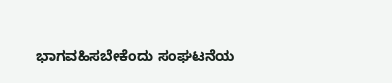ಭಾಗವಹಿಸಬೇಕೆಂದು ಸಂಘಟನೆಯ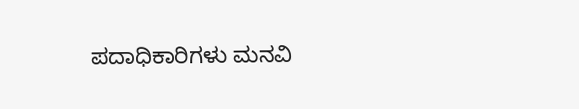ಪದಾಧಿಕಾರಿಗಳು ಮನವಿ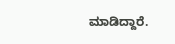ಮಾಡಿದ್ದಾರೆ.